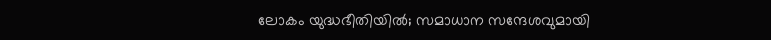ലോകം യുദ്ധഭീതിയില്‍; സമാധാന സന്ദേശവുമായി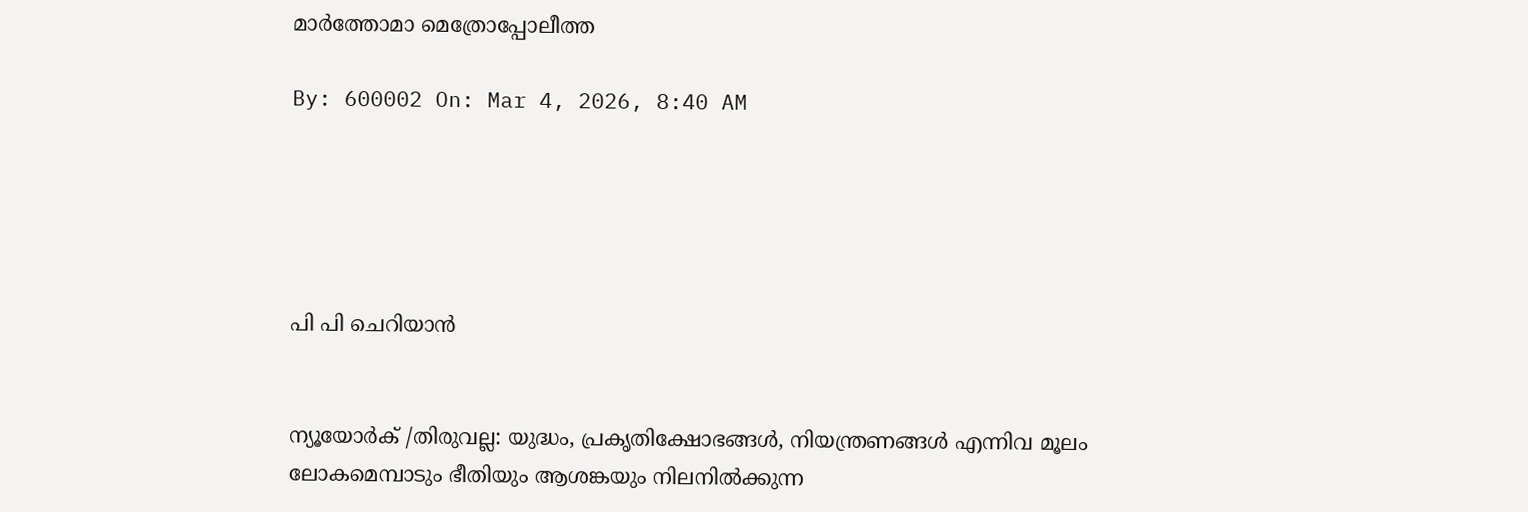മാര്‍ത്തോമാ മെത്രോപ്പോലീത്ത

By: 600002 On: Mar 4, 2026, 8:40 AM





പി പി ചെറിയാന്‍


ന്യൂയോര്‍ക് /തിരുവല്ല: യുദ്ധം, പ്രകൃതിക്ഷോഭങ്ങള്‍, നിയന്ത്രണങ്ങള്‍ എന്നിവ മൂലം ലോകമെമ്പാടും ഭീതിയും ആശങ്കയും നിലനില്‍ക്കുന്ന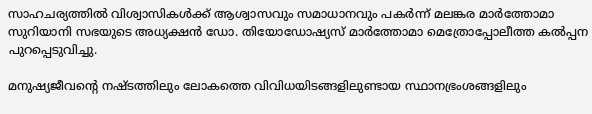സാഹചര്യത്തില്‍ വിശ്വാസികള്‍ക്ക് ആശ്വാസവും സമാധാനവും പകര്‍ന്ന് മലങ്കര മാര്‍ത്തോമാ സുറിയാനി സഭയുടെ അധ്യക്ഷന്‍ ഡോ. തിയോഡോഷ്യസ് മാര്‍ത്തോമാ മെത്രോപ്പോലീത്ത കല്‍പ്പന പുറപ്പെടുവിച്ചു.

മനുഷ്യജീവന്റെ നഷ്ടത്തിലും ലോകത്തെ വിവിധയിടങ്ങളിലുണ്ടായ സ്ഥാനഭ്രംശങ്ങളിലും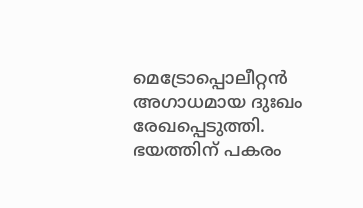മെട്രോപ്പൊലീറ്റന്‍ അഗാധമായ ദുഃഖം രേഖപ്പെടുത്തി. ഭയത്തിന് പകരം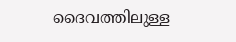ദൈവത്തിലുള്ള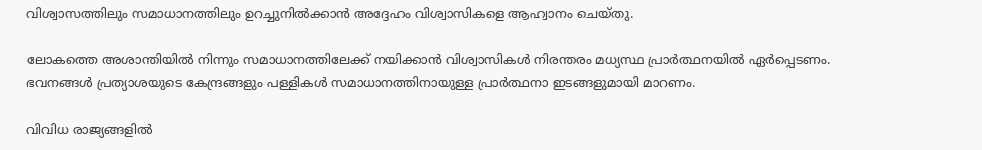വിശ്വാസത്തിലും സമാധാനത്തിലും ഉറച്ചുനില്‍ക്കാന്‍ അദ്ദേഹം വിശ്വാസികളെ ആഹ്വാനം ചെയ്തു.

ലോകത്തെ അശാന്തിയില്‍ നിന്നും സമാധാനത്തിലേക്ക് നയിക്കാന്‍ വിശ്വാസികള്‍ നിരന്തരം മധ്യസ്ഥ പ്രാര്‍ത്ഥനയില്‍ ഏര്‍പ്പെടണം. ഭവനങ്ങള്‍ പ്രത്യാശയുടെ കേന്ദ്രങ്ങളും പള്ളികള്‍ സമാധാനത്തിനായുള്ള പ്രാര്‍ത്ഥനാ ഇടങ്ങളുമായി മാറണം.

വിവിധ രാജ്യങ്ങളില്‍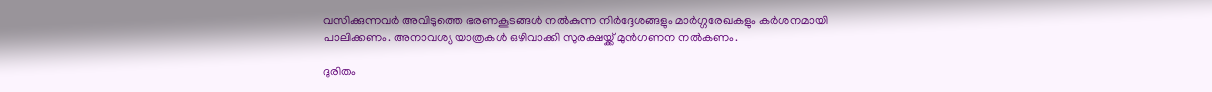വസിക്കുന്നവര്‍ അവിടുത്തെ ഭരണകൂടങ്ങള്‍ നല്‍കുന്ന നിര്‍ദ്ദേശങ്ങളും മാര്‍ഗ്ഗരേഖകളും കര്‍ശനമായി പാലിക്കണം. അനാവശ്യ യാത്രകള്‍ ഒഴിവാക്കി സുരക്ഷയ്ക്ക് മുന്‍ഗണന നല്‍കണം.

ദുരിതം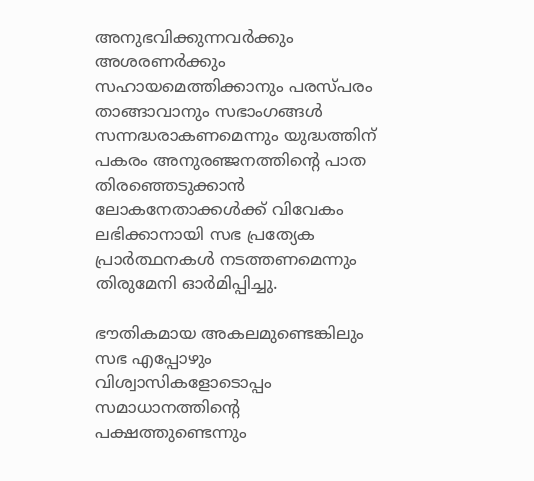അനുഭവിക്കുന്നവര്‍ക്കും അശരണര്‍ക്കും സഹായമെത്തിക്കാനും പരസ്പരം താങ്ങാവാനും സഭാംഗങ്ങള്‍ സന്നദ്ധരാകണമെന്നും യുദ്ധത്തിന് പകരം അനുരഞ്ജനത്തിന്റെ പാത തിരഞ്ഞെടുക്കാന്‍ ലോകനേതാക്കള്‍ക്ക് വിവേകം ലഭിക്കാനായി സഭ പ്രത്യേക പ്രാര്‍ത്ഥനകള്‍ നടത്തണമെന്നും തിരുമേനി ഓര്‍മിപ്പിച്ചു.

ഭൗതികമായ അകലമുണ്ടെങ്കിലും സഭ എപ്പോഴും വിശ്വാസികളോടൊപ്പം സമാധാനത്തിന്റെ പക്ഷത്തുണ്ടെന്നും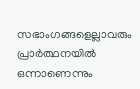സഭാംഗങ്ങളെല്ലാവരും പ്രാര്‍ത്ഥനയില്‍ ഒന്നാണെന്നും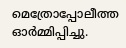മെത്രോപ്പോലീത്ത ഓര്‍മ്മിപ്പിച്ചു.